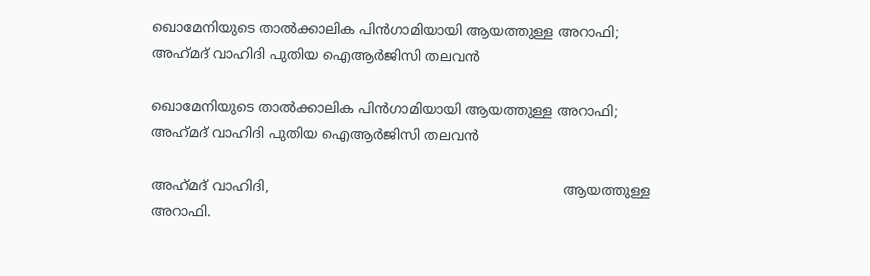ഖൊമേനിയുടെ താല്‍ക്കാലിക പിന്‍ഗാമിയായി ആയത്തുള്ള അറാഫി; അഹ്‌മദ് വാഹിദി പുതിയ ഐആര്‍ജിസി തലവന്‍

ഖൊമേനിയുടെ താല്‍ക്കാലിക പിന്‍ഗാമിയായി ആയത്തുള്ള അറാഫി; അഹ്‌മദ് വാഹിദി പുതിയ ഐആര്‍ജിസി തലവന്‍

അഹ്‌മദ് വാഹിദി,                                                                    ആയത്തുള്ള അറാഫി.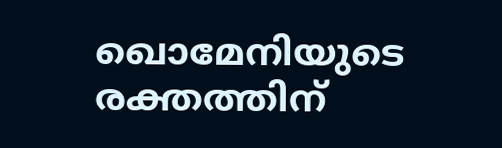ഖൊമേനിയുടെ രക്തത്തിന്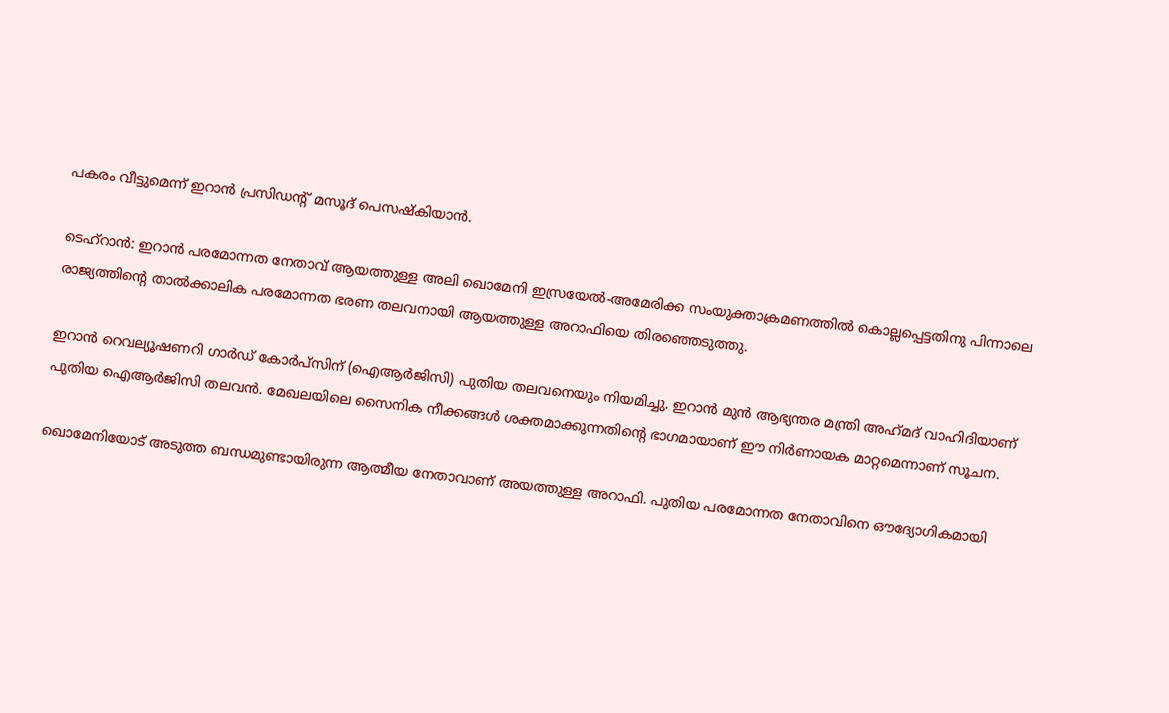പകരം വീട്ടുമെന്ന് ഇറാന്‍ പ്രസിഡന്റ് മസൂദ് പെസഷ്‌കിയാന്‍.

ടെഹ്‌റാന്‍: ഇറാന്‍ പരമോന്നത നേതാവ് ആയത്തുള്ള അലി ഖൊമേനി ഇസ്രയേല്‍-അമേരിക്ക സംയുക്താക്രമണത്തില്‍ കൊല്ലപ്പെട്ടതിനു പിന്നാലെ രാജ്യത്തിന്റെ താല്‍ക്കാലിക പരമോന്നത ഭരണ തലവനായി ആയത്തുള്ള അറാഫിയെ തിരഞ്ഞെടുത്തു.

ഇറാന്‍ റെവല്യൂഷണറി ഗാര്‍ഡ് കോര്‍പ്‌സിന് (ഐആര്‍ജിസി) പുതിയ തലവനെയും നിയമിച്ചു. ഇറാന്‍ മുന്‍ ആഭ്യന്തര മന്ത്രി അഹ്‌മദ് വാഹിദിയാണ് പുതിയ ഐആര്‍ജിസി തലവന്‍. മേഖലയിലെ സൈനിക നീക്കങ്ങള്‍ ശക്തമാക്കുന്നതിന്റെ ഭാഗമായാണ് ഈ നിര്‍ണായക മാറ്റമെന്നാണ് സൂചന.

ഖൊമേനിയോട് അടുത്ത ബന്ധമുണ്ടായിരുന്ന ആത്മീയ നേതാവാണ് അയത്തുള്ള അറാഫി. പുതിയ പരമോന്നത നേതാവിനെ ഔദ്യോഗികമായി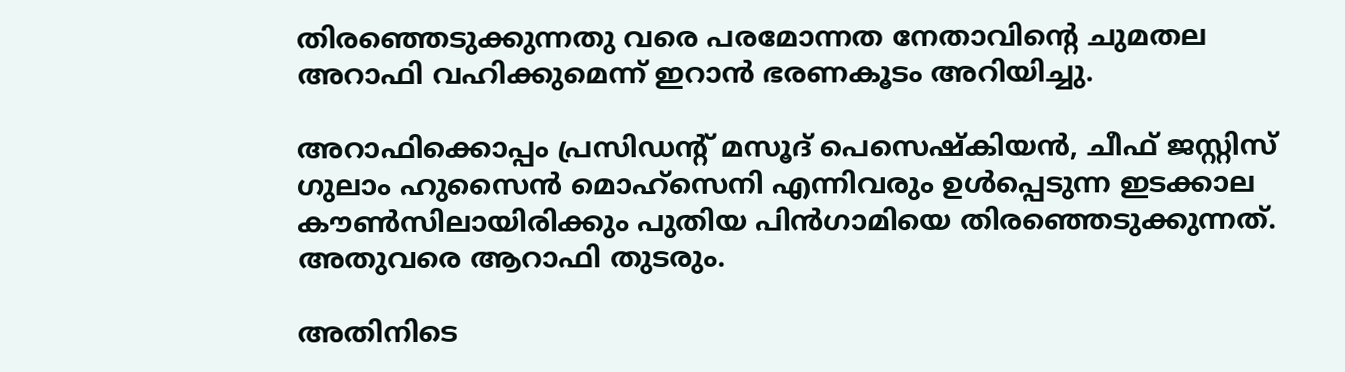തിരഞ്ഞെടുക്കുന്നതു വരെ പരമോന്നത നേതാവിന്റെ ചുമതല അറാഫി വഹിക്കുമെന്ന് ഇറാന്‍ ഭരണകൂടം അറിയിച്ചു.

അറാഫിക്കൊപ്പം പ്രസിഡന്റ് മസൂദ് പെസെഷ്‌കിയന്‍, ചീഫ് ജസ്റ്റിസ് ഗുലാം ഹുസൈന്‍ മൊഹ്സെനി എന്നിവരും ഉള്‍പ്പെടുന്ന ഇടക്കാല കൗണ്‍സിലായിരിക്കും പുതിയ പിന്‍ഗാമിയെ തിരഞ്ഞെടുക്കുന്നത്. അതുവരെ ആറാഫി തുടരും.

അതിനിടെ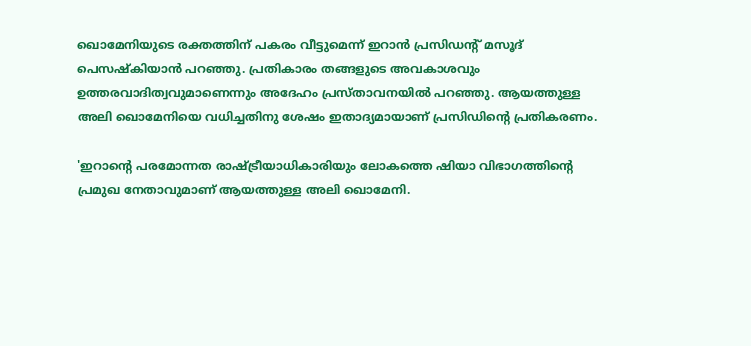ഖൊമേനിയുടെ രക്തത്തിന് പകരം വീട്ടുമെന്ന് ഇറാന്‍ പ്രസിഡന്റ് മസൂദ് പെസഷ്‌കിയാന്‍ പറഞ്ഞു. പ്രതികാരം തങ്ങളുടെ അവകാശവും ഉത്തരവാദിത്വവുമാണെന്നും അദേഹം പ്രസ്താവനയില്‍ പറഞ്ഞു. ആയത്തുള്ള അലി ഖൊമേനിയെ വധിച്ചതിനു ശേഷം ഇതാദ്യമായാണ് പ്രസിഡിന്റെ പ്രതികരണം.

'ഇറാന്റെ പരമോന്നത രാഷ്ട്രീയാധികാരിയും ലോകത്തെ ഷിയാ വിഭാഗത്തിന്റെ പ്രമുഖ നേതാവുമാണ് ആയത്തുള്ള അലി ഖൊമേനി.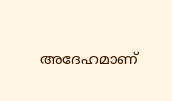അദേഹമാണ്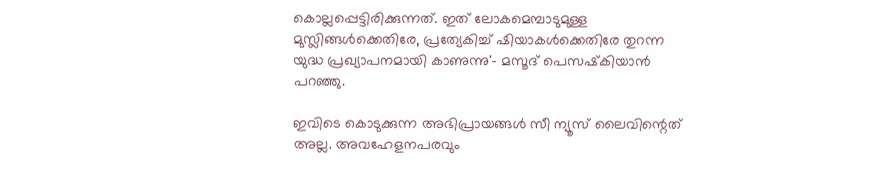കൊല്ലപ്പെട്ടിരിക്കുന്നത്. ഇത് ലോകമെമ്പാടുമുള്ള മുസ്ലിങ്ങള്‍ക്കെതിരേ, പ്രത്യേകിച്ച് ഷിയാകള്‍ക്കെതിരേ തുറന്ന യുദ്ധ പ്രഖ്യാപനമായി കാണുന്നു'- മസൂദ് പെസഷ്‌കിയാന്‍ പറഞ്ഞു.

ഇവിടെ കൊടുക്കുന്ന അഭിപ്രായങ്ങള്‍ സീ ന്യൂസ് ലൈവിന്റെത് അല്ല. അവഹേളനപരവും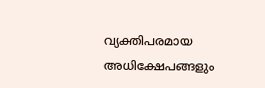വ്യക്തിപരമായ അധിക്ഷേപങ്ങളും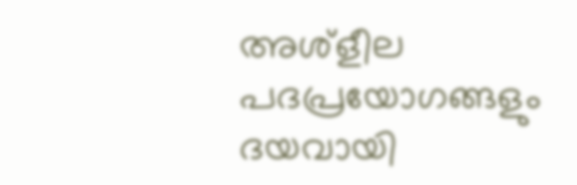അശ്‌ളീല പദപ്രയോഗങ്ങളും ദയവായി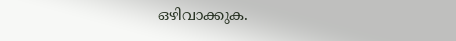ഒഴിവാക്കുക.